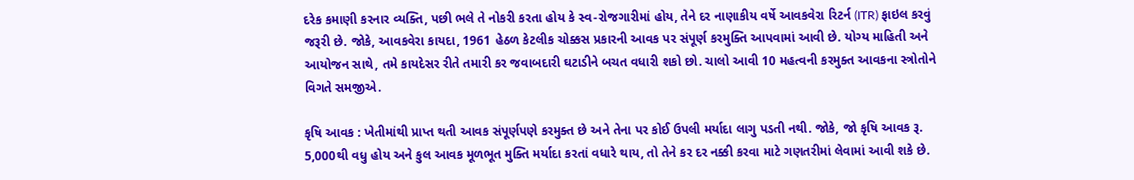દરેક કમાણી કરનાર વ્યક્તિ, પછી ભલે તે નોકરી કરતા હોય કે સ્વ-રોજગારીમાં હોય, તેને દર નાણાકીય વર્ષે આવકવેરા રિટર્ન (ITR) ફાઇલ કરવું જરૂરી છે. જોકે, આવકવેરા કાયદા, 1961 હેઠળ કેટલીક ચોક્કસ પ્રકારની આવક પર સંપૂર્ણ કરમુક્તિ આપવામાં આવી છે. યોગ્ય માહિતી અને આયોજન સાથે, તમે કાયદેસર રીતે તમારી કર જવાબદારી ઘટાડીને બચત વધારી શકો છો. ચાલો આવી 10 મહત્વની કરમુક્ત આવકના સ્ત્રોતોને વિગતે સમજીએ.

કૃષિ આવક : ખેતીમાંથી પ્રાપ્ત થતી આવક સંપૂર્ણપણે કરમુક્ત છે અને તેના પર કોઈ ઉપલી મર્યાદા લાગુ પડતી નથી. જોકે, જો કૃષિ આવક રૂ. 5,000થી વધુ હોય અને કુલ આવક મૂળભૂત મુક્તિ મર્યાદા કરતાં વધારે થાય, તો તેને કર દર નક્કી કરવા માટે ગણતરીમાં લેવામાં આવી શકે છે.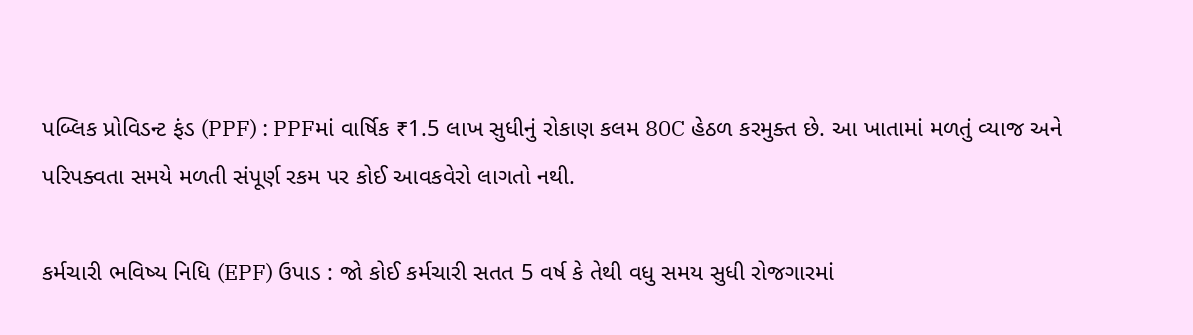પબ્લિક પ્રોવિડન્ટ ફંડ (PPF) : PPFમાં વાર્ષિક ₹1.5 લાખ સુધીનું રોકાણ કલમ 80C હેઠળ કરમુક્ત છે. આ ખાતામાં મળતું વ્યાજ અને પરિપક્વતા સમયે મળતી સંપૂર્ણ રકમ પર કોઈ આવકવેરો લાગતો નથી.

કર્મચારી ભવિષ્ય નિધિ (EPF) ઉપાડ : જો કોઈ કર્મચારી સતત 5 વર્ષ કે તેથી વધુ સમય સુધી રોજગારમાં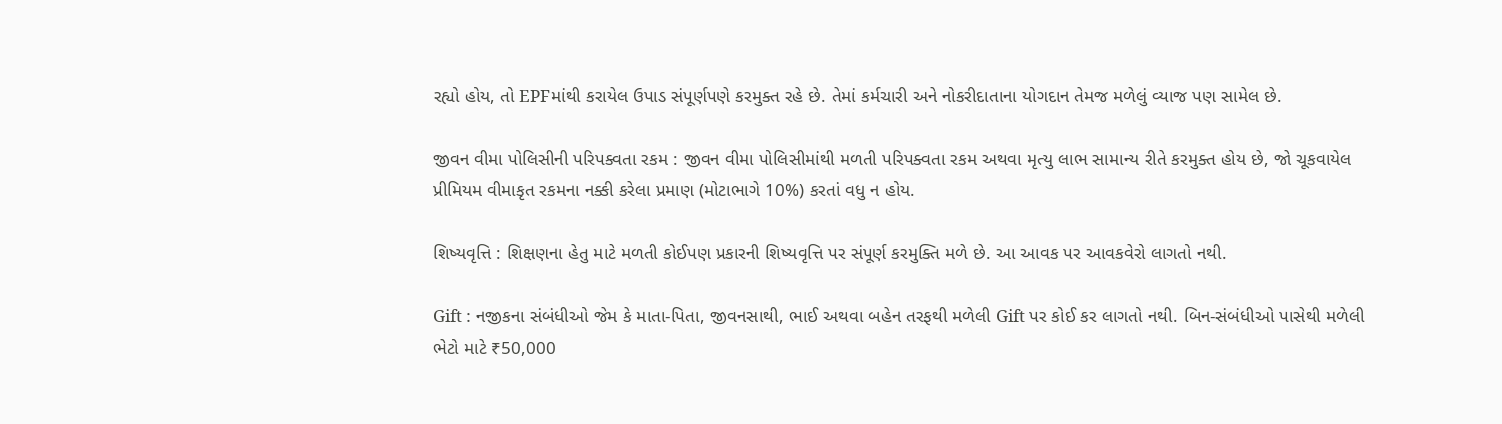રહ્યો હોય, તો EPFમાંથી કરાયેલ ઉપાડ સંપૂર્ણપણે કરમુક્ત રહે છે. તેમાં કર્મચારી અને નોકરીદાતાના યોગદાન તેમજ મળેલું વ્યાજ પણ સામેલ છે.

જીવન વીમા પોલિસીની પરિપક્વતા રકમ : જીવન વીમા પોલિસીમાંથી મળતી પરિપક્વતા રકમ અથવા મૃત્યુ લાભ સામાન્ય રીતે કરમુક્ત હોય છે, જો ચૂકવાયેલ પ્રીમિયમ વીમાકૃત રકમના નક્કી કરેલા પ્રમાણ (મોટાભાગે 10%) કરતાં વધુ ન હોય.

શિષ્યવૃત્તિ : શિક્ષણના હેતુ માટે મળતી કોઈપણ પ્રકારની શિષ્યવૃત્તિ પર સંપૂર્ણ કરમુક્તિ મળે છે. આ આવક પર આવકવેરો લાગતો નથી.

Gift : નજીકના સંબંધીઓ જેમ કે માતા-પિતા, જીવનસાથી, ભાઈ અથવા બહેન તરફથી મળેલી Gift પર કોઈ કર લાગતો નથી. બિન-સંબંધીઓ પાસેથી મળેલી ભેટો માટે ₹50,000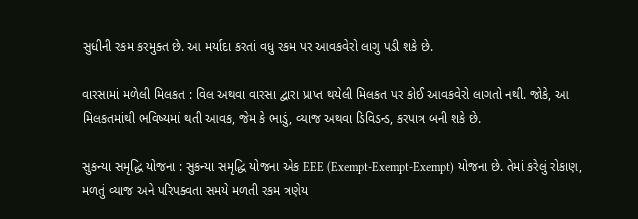સુધીની રકમ કરમુક્ત છે. આ મર્યાદા કરતાં વધુ રકમ પર આવકવેરો લાગુ પડી શકે છે.

વારસામાં મળેલી મિલકત : વિલ અથવા વારસા દ્વારા પ્રાપ્ત થયેલી મિલકત પર કોઈ આવકવેરો લાગતો નથી. જોકે, આ મિલકતમાંથી ભવિષ્યમાં થતી આવક, જેમ કે ભાડું, વ્યાજ અથવા ડિવિડન્ડ, કરપાત્ર બની શકે છે.

સુકન્યા સમૃદ્ધિ યોજના : સુકન્યા સમૃદ્ધિ યોજના એક EEE (Exempt-Exempt-Exempt) યોજના છે. તેમાં કરેલું રોકાણ, મળતું વ્યાજ અને પરિપક્વતા સમયે મળતી રકમ ત્રણેય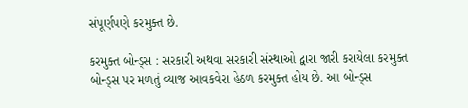સંપૂર્ણપણે કરમુક્ત છે.

કરમુક્ત બોન્ડ્સ : સરકારી અથવા સરકારી સંસ્થાઓ દ્વારા જારી કરાયેલા કરમુક્ત બોન્ડ્સ પર મળતું વ્યાજ આવકવેરા હેઠળ કરમુક્ત હોય છે. આ બોન્ડ્સ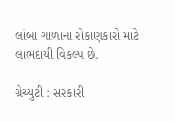લાંબા ગાળાના રોકાણકારો માટે લાભદાયી વિકલ્પ છે.

ગ્રેચ્યુટી : સરકારી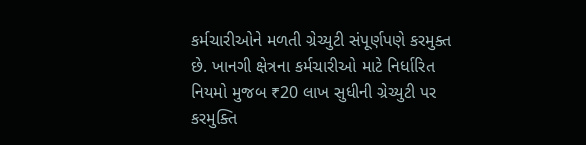કર્મચારીઓને મળતી ગ્રેચ્યુટી સંપૂર્ણપણે કરમુક્ત છે. ખાનગી ક્ષેત્રના કર્મચારીઓ માટે નિર્ધારિત નિયમો મુજબ ₹20 લાખ સુધીની ગ્રેચ્યુટી પર કરમુક્તિ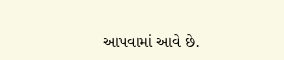આપવામાં આવે છે.